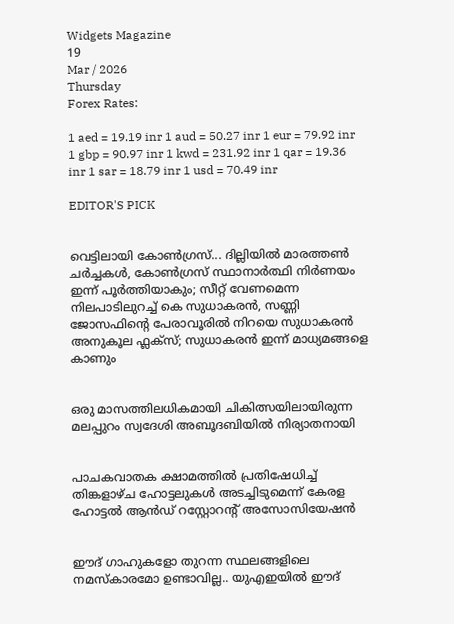Widgets Magazine
19
Mar / 2026
Thursday
Forex Rates:

1 aed = 19.19 inr 1 aud = 50.27 inr 1 eur = 79.92 inr 1 gbp = 90.97 inr 1 kwd = 231.92 inr 1 qar = 19.36 inr 1 sar = 18.79 inr 1 usd = 70.49 inr

EDITOR'S PICK


വെട്ടിലായി കോണ്‍ഗ്രസ്... ദില്ലിയിൽ മാരത്തൺ ചർച്ചകൾ, കോൺഗ്രസ് സ്ഥാനാർത്ഥി നിർണയം ഇന്ന് പൂർത്തിയാകും; സീറ്റ് വേണമെന്ന നിലപാടിലുറച്ച് കെ സുധാകരൻ, സണ്ണി ജോസഫിന്‍റെ പേരാവൂരിൽ നിറയെ സുധാകരൻ അനുകൂല ഫ്ലക്സ്; സുധാകരൻ ഇന്ന് മാധ്യമങ്ങളെ കാണും


ഒരു മാസത്തിലധികമായി ചികിത്സയിലായിരുന്ന മലപ്പുറം സ്വദേശി അബൂദബിയിൽ നിര്യാതനായി


പാചകവാതക ക്ഷാമത്തിൽ പ്രതിഷേധിച്ച് തിങ്കളാഴ്ച ഹോട്ടലുകൾ അടച്ചിടുമെന്ന് കേരള ഹോട്ടൽ ആൻഡ് റസ്റ്റോറന്റ് അസോസിയേഷൻ


ഈദ് ഗാഹുകളോ തുറന്ന സ്ഥലങ്ങളിലെ നമസ്കാരമോ ഉണ്ടാവില്ല.. യുഎഇയിൽ ഈദ്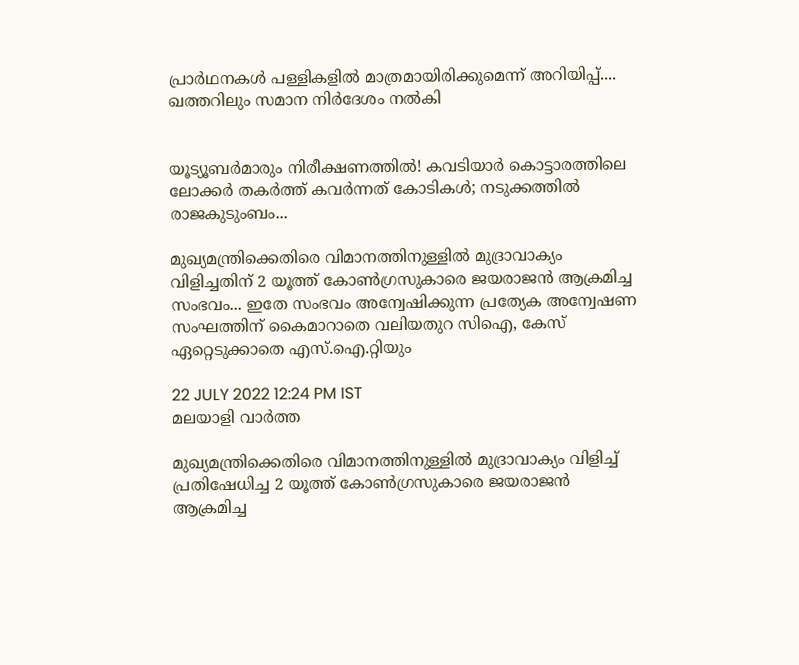പ്രാർഥനകൾ പള്ളികളിൽ മാത്രമായിരിക്കുമെന്ന് അറിയിപ്പ്.... ഖത്തറിലും സമാന നിർദേശം നൽകി


യൂട്യൂബർമാരും നിരീക്ഷണത്തിൽ! കവടിയാർ കൊട്ടാരത്തിലെ ലോക്കർ തകർത്ത് കവർന്നത് കോടികൾ; നടുക്കത്തിൽ രാജകുടുംബം...

മുഖ്യമന്ത്രിക്കെതിരെ വിമാനത്തിനുള്ളില്‍ മുദ്രാവാക്യം വിളിച്ചതിന് 2 യൂത്ത് കോണ്‍ഗ്രസുകാരെ ജയരാജന്‍ ആക്രമിച്ച സംഭവം... ഇതേ സംഭവം അന്വേഷിക്കുന്ന പ്രത്യേക അന്വേഷണ സംഘത്തിന് കൈമാറാതെ വലിയതുറ സിഐ, കേസ് ഏറ്റെടുക്കാതെ എസ്.ഐ.റ്റിയും

22 JULY 2022 12:24 PM IST
മലയാളി വാര്‍ത്ത

മുഖ്യമന്ത്രിക്കെതിരെ വിമാനത്തിനുള്ളില്‍ മുദ്രാവാക്യം വിളിച്ച് പ്രതിഷേധിച്ച 2 യൂത്ത് കോണ്‍ഗ്രസുകാരെ ജയരാജന്‍ ആക്രമിച്ച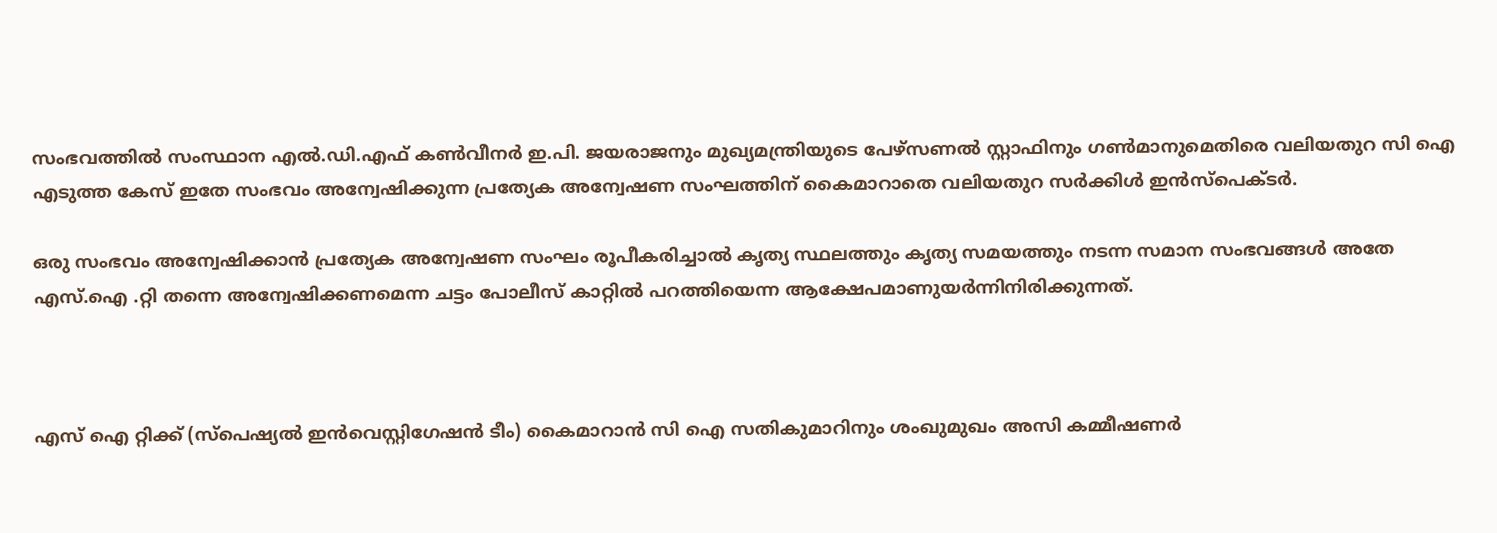സംഭവത്തില്‍ സംസ്ഥാന എല്‍.ഡി.എഫ് കണ്‍വീനര്‍ ഇ.പി. ജയരാജനും മുഖ്യമന്ത്രിയുടെ പേഴ്‌സണല്‍ സ്റ്റാഫിനും ഗണ്‍മാനുമെതിരെ വലിയതുറ സി ഐ എടുത്ത കേസ് ഇതേ സംഭവം അന്വേഷിക്കുന്ന പ്രത്യേക അന്വേഷണ സംഘത്തിന് കൈമാറാതെ വലിയതുറ സര്‍ക്കിള്‍ ഇന്‍സ്‌പെക്ടര്‍.

ഒരു സംഭവം അന്വേഷിക്കാന്‍ പ്രത്യേക അന്വേഷണ സംഘം രൂപീകരിച്ചാല്‍ കൃത്യ സ്ഥലത്തും കൃത്യ സമയത്തും നടന്ന സമാന സംഭവങ്ങള്‍ അതേ എസ്.ഐ .റ്റി തന്നെ അന്വേഷിക്കണമെന്ന ചട്ടം പോലീസ് കാറ്റില്‍ പറത്തിയെന്ന ആക്ഷേപമാണുയര്‍ന്നിനിരിക്കുന്നത്.



എസ് ഐ റ്റിക്ക് (സ്‌പെഷ്യല്‍ ഇന്‍വെസ്റ്റിഗേഷന്‍ ടീം) കൈമാറാന്‍ സി ഐ സതികുമാറിനും ശംഖുമുഖം അസി കമ്മീഷണര്‍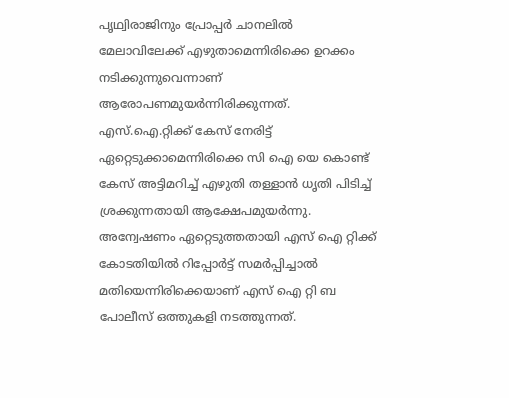പൃഥ്വിരാജിനും പ്രോപ്പര്‍ ചാനലില്‍ മേലാവിലേക്ക് എഴുതാമെന്നിരിക്കെ ഉറക്കം നടിക്കുന്നുവെന്നാണ് ആരോപണമുയര്‍ന്നിരിക്കുന്നത്. എസ്.ഐ.റ്റിക്ക് കേസ് നേരിട്ട് ഏറ്റെടുക്കാമെന്നിരിക്കെ സി ഐ യെ കൊണ്ട് കേസ് അട്ടിമറിച്ച് എഴുതി തള്ളാന്‍ ധൃതി പിടിച്ച് ശ്രക്കുന്നതായി ആക്ഷേപമുയര്‍ന്നു. അന്വേഷണം ഏറ്റെടുത്തതായി എസ് ഐ റ്റിക്ക് കോടതിയില്‍ റിപ്പോര്‍ട്ട് സമര്‍പ്പിച്ചാല്‍ മതിയെന്നിരിക്കെയാണ് എസ് ഐ റ്റി ബ പോലീസ് ഒത്തുകളി നടത്തുന്നത്.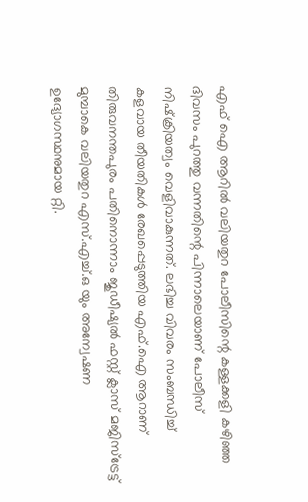എഫ് ഐ ആറില്‍ വലിയതുറ പോലീസിന്റെ കള്ളക്കളി കഴിഞ്ഞ ദിവസം പുറത്തു വന്നതിന്റെ പിന്നാലെയാണ് പോലീസ് നിഷ്‌ക്രിയത്വം വെളിവാകുന്നത്. ലഭിച്ച വിവരം സംബന്ധിച്ച് കളവായ തീയതികള്‍ രേഖപ്പെടുത്തിയ എഫ്.ഐ ആറാണ് തിരുവനന്തപുരം പതിനൊന്നാം ജുഡീഷ്യല്‍ ഫസ്റ്റ് ക്ലാസ് മജിസ്‌ട്രേട്ട് മുമ്പാകെ വലിയതുറ എസ്.എച്ച്.ഒ യും അന്വേഷണ ഉദ്യോഗസ്ഥനുമായ റ്റി.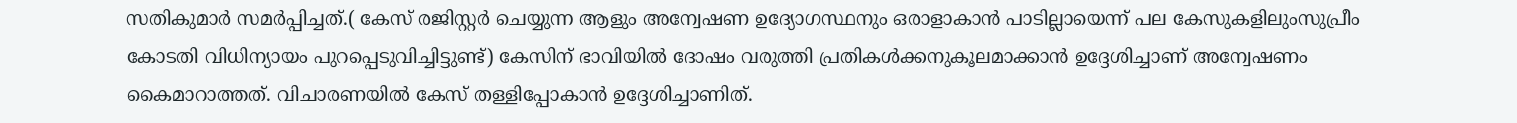സതികുമാര്‍ സമര്‍പ്പിച്ചത്.( കേസ് രജിസ്റ്റര്‍ ചെയ്യുന്ന ആളും അന്വേഷണ ഉദ്യോഗസ്ഥനും ഒരാളാകാന്‍ പാടില്ലായെന്ന് പല കേസുകളിലുംസുപ്രീം കോടതി വിധിന്യായം പുറപ്പെടുവിച്ചിട്ടുണ്ട്) കേസിന് ഭാവിയില്‍ ദോഷം വരുത്തി പ്രതികള്‍ക്കനുകൂലമാക്കാന്‍ ഉദ്ദേശിച്ചാണ് അന്വേഷണം കൈമാറാത്തത്. വിചാരണയില്‍ കേസ് തള്ളിപ്പോകാന്‍ ഉദ്ദേശിച്ചാണിത്.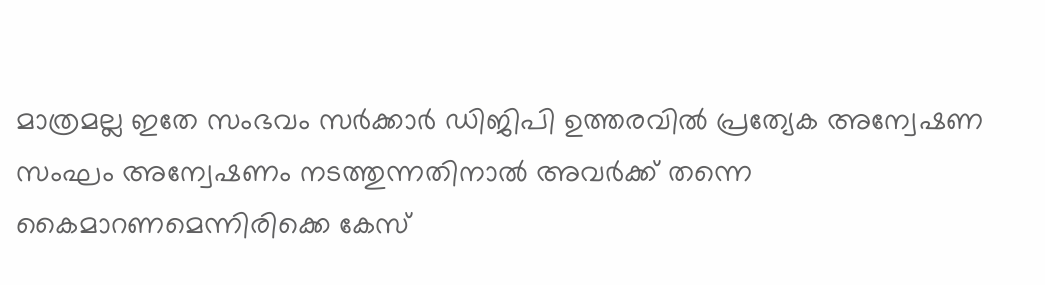മാത്രമല്ല ഇതേ സംഭവം സര്‍ക്കാര്‍ ഡിജിപി ഉത്തരവില്‍ പ്രത്യേക അന്വേഷണ സംഘം അന്വേഷണം നടത്തുന്നതിനാല്‍ അവര്‍ക്ക് തന്നെ കൈമാറണമെന്നിരിക്കെ കേസ്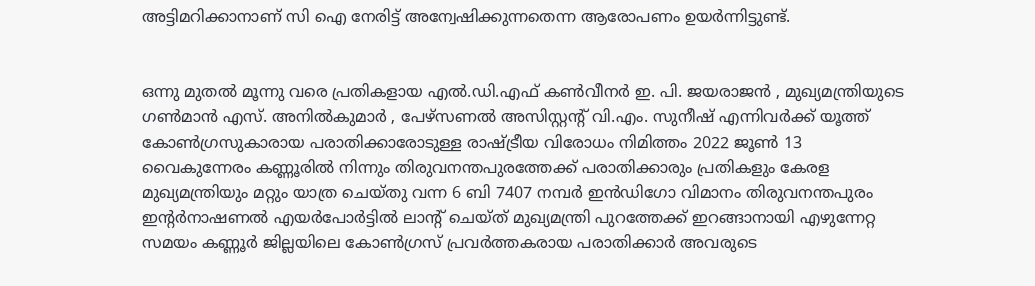അട്ടിമറിക്കാനാണ് സി ഐ നേരിട്ട് അന്വേഷിക്കുന്നതെന്ന ആരോപണം ഉയര്‍ന്നിട്ടുണ്ട്.


ഒന്നു മുതല്‍ മൂന്നു വരെ പ്രതികളായ എല്‍.ഡി.എഫ് കണ്‍വീനര്‍ ഇ. പി. ജയരാജന്‍ , മുഖ്യമന്ത്രിയുടെ ഗണ്‍മാന്‍ എസ്. അനില്‍കുമാര്‍ , പേഴ്‌സണല്‍ അസിസ്റ്റന്റ് വി.എം. സുനീഷ് എന്നിവര്‍ക്ക് യൂത്ത് കോണ്‍ഗ്രസുകാരായ പരാതിക്കാരോടുള്ള രാഷ്ട്രീയ വിരോധം നിമിത്തം 2022 ജൂണ്‍ 13 വൈകുന്നേരം കണ്ണൂരില്‍ നിന്നും തിരുവനന്തപുരത്തേക്ക് പരാതിക്കാരും പ്രതികളും കേരള മുഖ്യമന്ത്രിയും മറ്റും യാത്ര ചെയ്തു വന്ന 6 ബി 7407 നമ്പര്‍ ഇന്‍ഡിഗോ വിമാനം തിരുവനന്തപുരം ഇന്റര്‍നാഷണല്‍ എയര്‍പോര്‍ട്ടില്‍ ലാന്റ് ചെയ്ത് മുഖ്യമന്ത്രി പുറത്തേക്ക് ഇറങ്ങാനായി എഴുന്നേറ്റ സമയം കണ്ണൂര്‍ ജില്ലയിലെ കോണ്‍ഗ്രസ് പ്രവര്‍ത്തകരായ പരാതിക്കാര്‍ അവരുടെ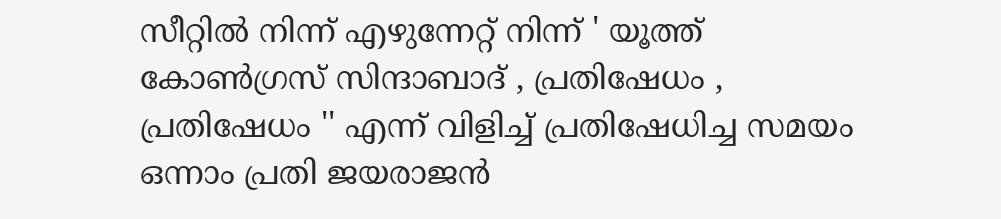സീറ്റില്‍ നിന്ന് എഴുന്നേറ്റ് നിന്ന് ' യൂത്ത് കോണ്‍ഗ്രസ് സിന്ദാബാദ് , പ്രതിഷേധം , പ്രതിഷേധം '' എന്ന് വിളിച്ച് പ്രതിഷേധിച്ച സമയം ഒന്നാം പ്രതി ജയരാജന്‍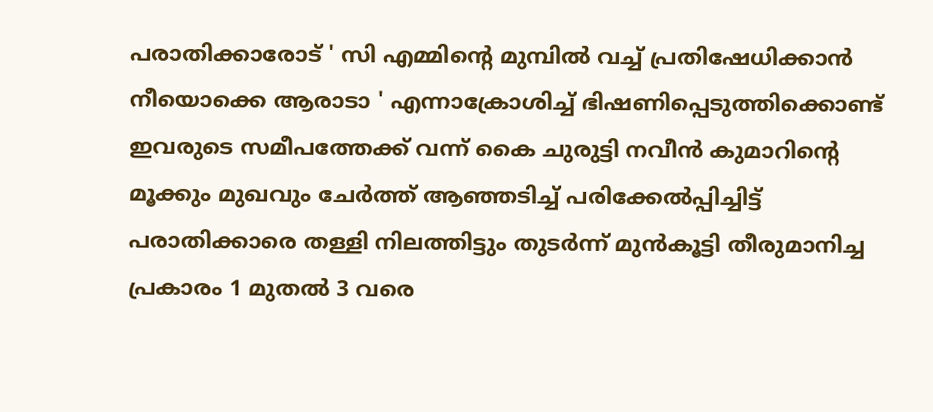പരാതിക്കാരോട് ' സി എമ്മിന്റെ മുമ്പില്‍ വച്ച് പ്രതിഷേധിക്കാന്‍ നീയൊക്കെ ആരാടാ ' എന്നാക്രോശിച്ച് ഭിഷണിപ്പെടുത്തിക്കൊണ്ട് ഇവരുടെ സമീപത്തേക്ക് വന്ന് കൈ ചുരുട്ടി നവീന്‍ കുമാറിന്റെ മൂക്കും മുഖവും ചേര്‍ത്ത് ആഞ്ഞടിച്ച് പരിക്കേല്‍പ്പിച്ചിട്ട് പരാതിക്കാരെ തള്ളി നിലത്തിട്ടും തുടര്‍ന്ന് മുന്‍കൂട്ടി തീരുമാനിച്ച പ്രകാരം 1 മുതല്‍ 3 വരെ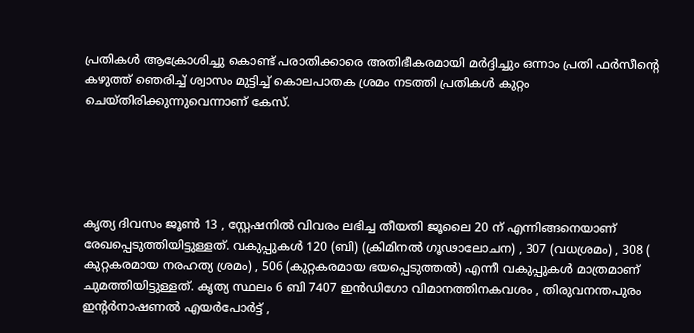പ്രതികള്‍ ആക്രോശിച്ചു കൊണ്ട് പരാതിക്കാരെ അതിഭീകരമായി മര്‍ദ്ദിച്ചും ഒന്നാം പ്രതി ഫര്‍സീന്റെ കഴുത്ത് ഞെരിച്ച് ശ്വാസം മുട്ടിച്ച് കൊലപാതക ശ്രമം നടത്തി പ്രതികള്‍ കുറ്റം ചെയ്തിരിക്കുന്നുവെന്നാണ് കേസ്.





കൃത്യ ദിവസം ജൂണ്‍ 13 , സ്റ്റേഷനില്‍ വിവരം ലഭിച്ച തീയതി ജൂലൈ 20 ന് എന്നിങ്ങനെയാണ് രേഖപ്പെടുത്തിയിട്ടുള്ളത്. വകുപ്പുകള്‍ 120 (ബി) (ക്രിമിനല്‍ ഗൂഢാലോചന) , 307 (വധശ്രമം) , 308 ( കുറ്റകരമായ നരഹത്യ ശ്രമം) , 506 (കുറ്റകരമായ ഭയപ്പെടുത്തല്‍) എന്നീ വകുപ്പുകള്‍ മാത്രമാണ് ചുമത്തിയിട്ടുള്ളത്. കൃത്യ സ്ഥലം 6 ബി 7407 ഇന്‍ഡിഗോ വിമാനത്തിനകവശം , തിരുവനന്തപുരം ഇന്റര്‍നാഷണല്‍ എയര്‍പോര്‍ട്ട് ,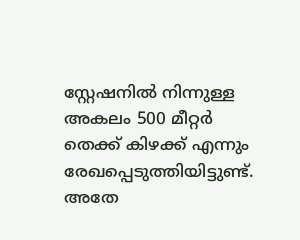സ്റ്റേഷനില്‍ നിന്നുള്ള അകലം 500 മീറ്റര്‍ തെക്ക് കിഴക്ക് എന്നും രേഖപ്പെടുത്തിയിട്ടുണ്ട്. അതേ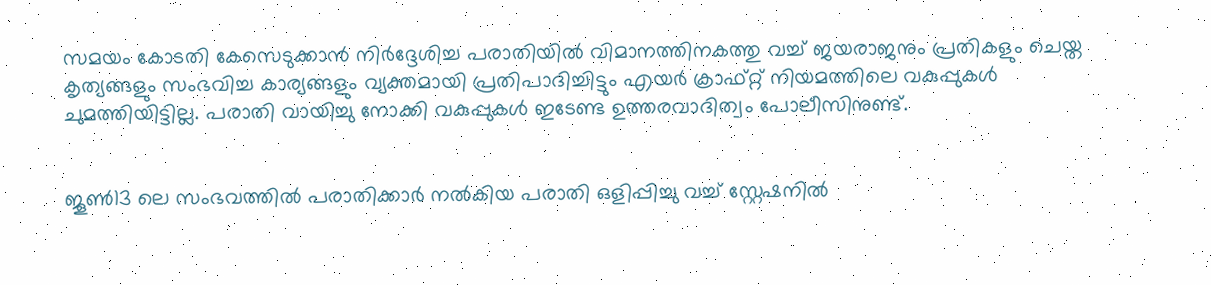സമയം കോടതി കേസെടുക്കാന്‍ നിര്‍ദ്ദേശിച്ച പരാതിയില്‍ വിമാനത്തിനകത്തു വച്ച് ജയരാജനും പ്രതികളും ചെയ്ത കൃത്യങ്ങളും സംഭവിച്ച കാര്യങ്ങളും വ്യക്തമായി പ്രതിപാദിച്ചിട്ടും എയര്‍ ക്രാഫ്റ്റ് നിയമത്തിലെ വകുപ്പുകള്‍ ചുമത്തിയിട്ടില്ല. പരാതി വായിച്ചു നോക്കി വകുപ്പുകള്‍ ഇടേണ്ട ഉത്തരവാദിത്വം പോലീസിനുണ്ട്.


ജൂണ്‍13 ലെ സംഭവത്തില്‍ പരാതിക്കാര്‍ നല്‍കിയ പരാതി ഒളിപ്പിച്ചു വച്ച് സ്റ്റേഷനില്‍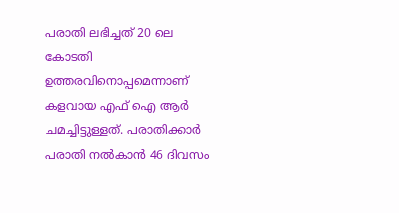പരാതി ലഭിച്ചത് 20 ലെ കോടതി ഉത്തരവിനൊപ്പമെന്നാണ് കളവായ എഫ് ഐ ആര്‍ ചമച്ചിട്ടുള്ളത്. പരാതിക്കാര്‍ പരാതി നല്‍കാന്‍ 46 ദിവസം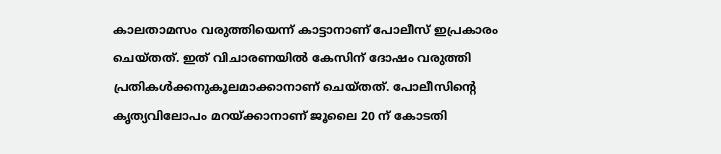കാലതാമസം വരുത്തിയെന്ന് കാട്ടാനാണ് പോലീസ് ഇപ്രകാരം ചെയ്തത്. ഇത് വിചാരണയില്‍ കേസിന് ദോഷം വരുത്തി പ്രതികള്‍ക്കനുകൂലമാക്കാനാണ് ചെയ്തത്. പോലീസിന്റെ കൃത്യവിലോപം മറയ്ക്കാനാണ് ജൂലൈ 20 ന് കോടതി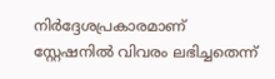നിര്‍ദ്ദേശപ്രകാരമാണ് സ്റ്റേഷനില്‍ വിവരം ലഭിച്ചതെന്ന്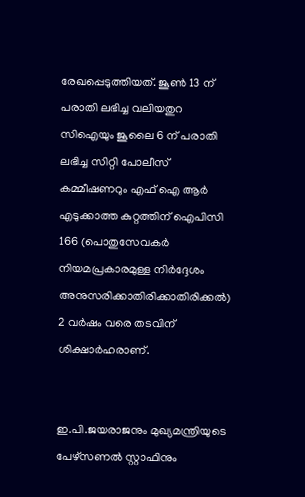രേഖപ്പെടുത്തിയത്. ജൂണ്‍ 13 ന് പരാതി ലഭിച്ച വലിയതുറ സിഐയും ജൂലൈ 6 ന് പരാതി ലഭിച്ച സിറ്റി പോലീസ് കമ്മീഷണറും എഫ് ഐ ആര്‍ എടുക്കാത്ത കുറ്റത്തിന് ഐപിസി 166 (പൊതുസേവകര്‍ നിയമപ്രകാരമുള്ള നിര്‍ദ്ദേശം അനുസരിക്കാതിരിക്കാതിരിക്കല്‍) 2 വര്‍ഷം വരെ തടവിന് ശിക്ഷാര്‍ഹരാണ്.


ഇ.പി.ജയരാജനും മുഖ്യമന്ത്രിയുടെ പേഴ്‌സണല്‍ സ്റ്റാഫിനും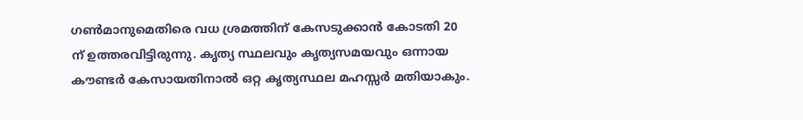ഗണ്‍മാനുമെതിരെ വധ ശ്രമത്തിന് കേസടുക്കാന്‍ കോടതി 20 ന് ഉത്തരവിട്ടിരുന്നു. കൃത്യ സ്ഥലവും കൃത്യസമയവും ഒന്നായ കൗണ്ടര്‍ കേസായതിനാല്‍ ഒറ്റ കൃത്യസ്ഥല മഹസ്സര്‍ മതിയാകും.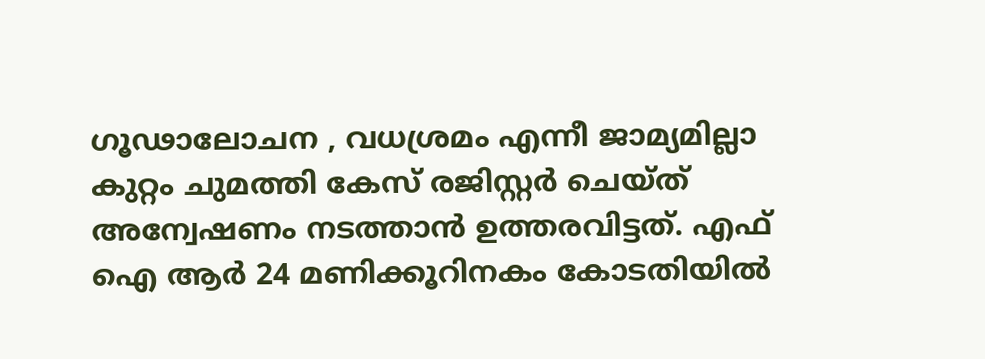ഗൂഢാലോചന , വധശ്രമം എന്നീ ജാമ്യമില്ലാ കുറ്റം ചുമത്തി കേസ് രജിസ്റ്റര്‍ ചെയ്ത് അന്വേഷണം നടത്താന്‍ ഉത്തരവിട്ടത്. എഫ് ഐ ആര്‍ 24 മണിക്കൂറിനകം കോടതിയില്‍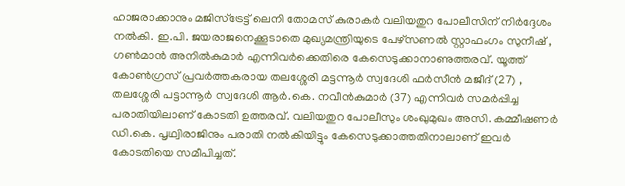ഹാജരാക്കാനും മജിസ്‌ട്രേട്ട് ലെനി തോമസ് കുരാകര്‍ വലിയതുറ പോലീസിന് നിര്‍ദ്ദേശം നല്‍കി. ഇ.പി. ജയരാജനെക്കൂടാതെ മുഖ്യമന്ത്രിയുടെ പേഴ്‌സണല്‍ സ്റ്റാഫംഗം സുനീഷ് , ഗണ്‍മാന്‍ അനില്‍കുമാര്‍ എന്നിവര്‍ക്കെതിരെ കേസെടുക്കാനാണുത്തരവ്. യൂത്ത് കോണ്‍ഗ്രസ് പ്രവര്‍ത്തകരായ തലശ്ശേരി മട്ടന്നൂര്‍ സ്വദേശി ഫര്‍സീന്‍ മജീദ് (27) , തലശ്ശേരി പട്ടാന്നൂര്‍ സ്വദേശി ആര്‍.കെ. നവീന്‍കുമാര്‍ (37) എന്നിവര്‍ സമര്‍പ്പിച്ച പരാതിയിലാണ് കോടതി ഉത്തരവ്. വലിയതുറ പോലീസും ശംഖുമുഖം അസി. കമ്മീഷണര്‍ ഡി.കെ. പൃഥ്വിരാജിനും പരാതി നല്‍കിയിട്ടും കേസെടുക്കാത്തതിനാലാണ് ഇവര്‍ കോടതിയെ സമീപിച്ചത്.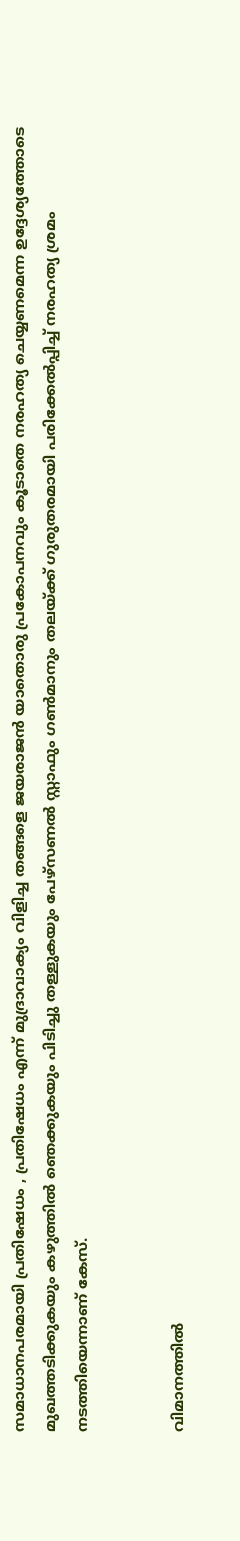സമാധാനപരമായി പ്രതിഷേധം , പ്രതിഷേധം എന്ന് മുദ്രാവാക്യം വിളിച്ച തങ്ങളെ ജയരാജന്‍ യാതൊരു പ്രകോപനവും കൂടാതെ നരഹത്യ ചെയ്യണമെന്ന ഉദ്ദേശ്യത്തോടെ മുഖത്തടിക്കുകയും കഴുത്തില്‍ ഞെക്കുകയും പിടിച്ചു തള്ളുകയും പേഴ്‌സണല്‍ സ്റ്റാഫും ഗണ്‍മാനും തലയ്ക്ക് ഗുരുതരമായി പരിക്കേല്‍പ്പിച്ച് നരഹത്യ ശ്രമം നടത്തിയെന്നാണ് കേസ്.


വിമാനത്തില്‍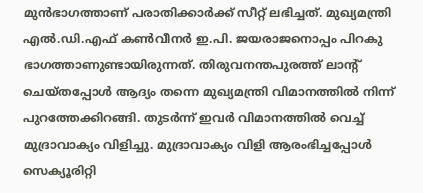മുന്‍ഭാഗത്താണ് പരാതിക്കാര്‍ക്ക് സീറ്റ് ലഭിച്ചത്. മുഖ്യമന്ത്രി എല്‍.ഡി.എഫ് കണ്‍വീനര്‍ ഇ.പി. ജയരാജനൊപ്പം പിറകു ഭാഗത്താണുണ്ടായിരുന്നത്. തിരുവനന്തപുരത്ത് ലാന്റ് ചെയ്തപ്പോള്‍ ആദ്യം തന്നെ മുഖ്യമന്ത്രി വിമാനത്തില്‍ നിന്ന് പുറത്തേക്കിറങ്ങി. തുടര്‍ന്ന് ഇവര്‍ വിമാനത്തില്‍ വെച്ച് മുദ്രാവാക്യം വിളിച്ചു. മുദ്രാവാക്യം വിളി ആരംഭിച്ചപ്പോള്‍ സെക്യൂരിറ്റി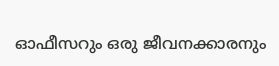ഓഫീസറും ഒരു ജീവനക്കാരനും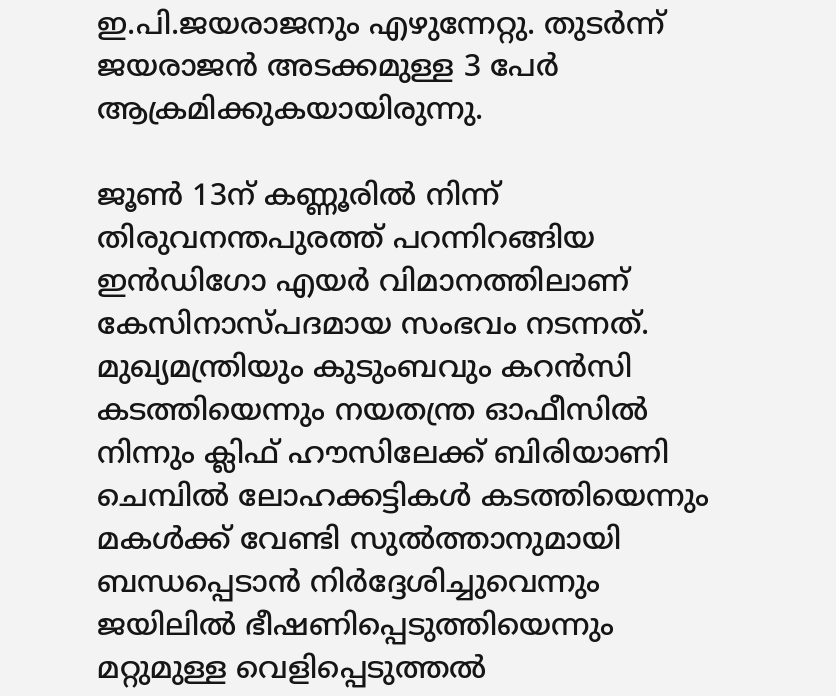ഇ.പി.ജയരാജനും എഴുന്നേറ്റു. തുടര്‍ന്ന് ജയരാജന്‍ അടക്കമുള്ള 3 പേര്‍ ആക്രമിക്കുകയായിരുന്നു.

ജൂണ്‍ 13ന് കണ്ണൂരില്‍ നിന്ന് തിരുവനന്തപുരത്ത് പറന്നിറങ്ങിയ ഇന്‍ഡിഗോ എയര്‍ വിമാനത്തിലാണ് കേസിനാസ്പദമായ സംഭവം നടന്നത്. മുഖ്യമന്ത്രിയും കുടുംബവും കറന്‍സി കടത്തിയെന്നും നയതന്ത്ര ഓഫീസില്‍ നിന്നും ക്ലിഫ് ഹൗസിലേക്ക് ബിരിയാണി ചെമ്പില്‍ ലോഹക്കട്ടികള്‍ കടത്തിയെന്നും മകള്‍ക്ക് വേണ്ടി സുല്‍ത്താനുമായി ബന്ധപ്പെടാന്‍ നിര്‍ദ്ദേശിച്ചുവെന്നും ജയിലില്‍ ഭീഷണിപ്പെടുത്തിയെന്നും മറ്റുമുള്ള വെളിപ്പെടുത്തല്‍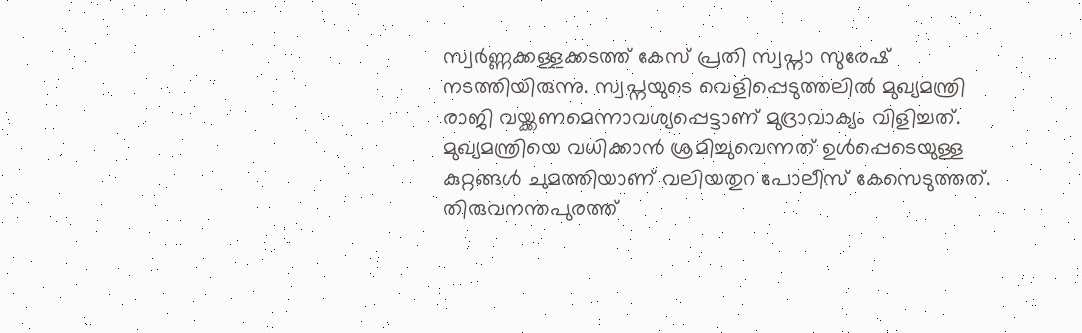സ്വര്‍ണ്ണക്കള്ളക്കടത്ത് കേസ് പ്രതി സ്വപ്നാ സുരേഷ് നടത്തിയിരുന്നു. സ്വപ്നയുടെ വെളിപ്പെടുത്തലില്‍ മുഖ്യമന്ത്രി രാജി വയ്ക്കണമെന്നാവശ്യപ്പെട്ടാണ് മുദ്രാവാക്യം വിളിച്ചത്. മുഖ്യമന്ത്രിയെ വധിക്കാന്‍ ശ്രമിച്ചുവെന്നത് ഉള്‍പ്പെടെയുള്ള കുറ്റങ്ങള്‍ ചുമത്തിയാണ് വലിയതുറ പോലീസ് കേസെടുത്തത്. തിരുവനന്തപുരത്ത്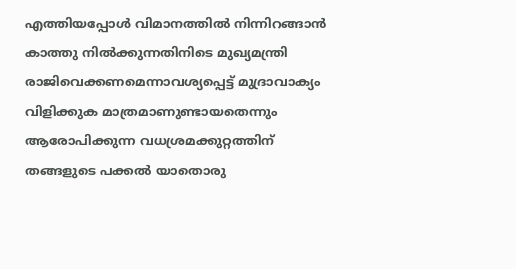എത്തിയപ്പോള്‍ വിമാനത്തില്‍ നിന്നിറങ്ങാന്‍ കാത്തു നില്‍ക്കുന്നതിനിടെ മുഖ്യമന്ത്രി രാജിവെക്കണമെന്നാവശ്യപ്പെട്ട് മുദ്രാവാക്യം വിളിക്കുക മാത്രമാണുണ്ടായതെന്നും ആരോപിക്കുന്ന വധശ്രമക്കുറ്റത്തിന് തങ്ങളുടെ പക്കല്‍ യാതൊരു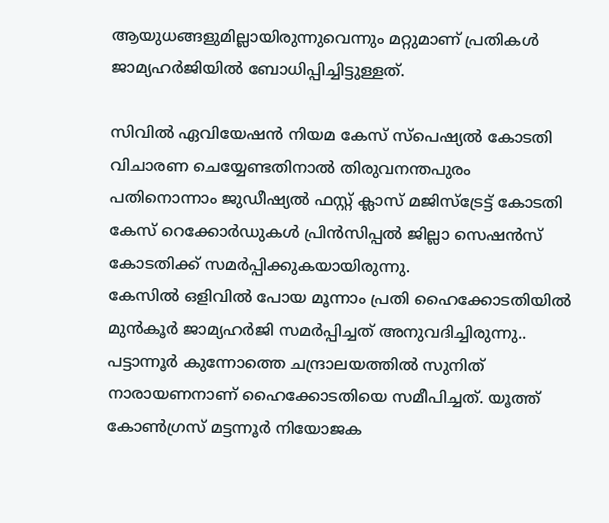ആയുധങ്ങളുമില്ലായിരുന്നുവെന്നും മറ്റുമാണ് പ്രതികള്‍ ജാമ്യഹര്‍ജിയില്‍ ബോധിപ്പിച്ചിട്ടുള്ളത്.

സിവില്‍ ഏവിയേഷന്‍ നിയമ കേസ് സ്‌പെഷ്യല്‍ കോടതി വിചാരണ ചെയ്യേണ്ടതിനാല്‍ തിരുവനന്തപുരം പതിനൊന്നാം ജുഡീഷ്യല്‍ ഫസ്റ്റ് ക്ലാസ് മജിസ്‌ട്രേട്ട് കോടതി കേസ് റെക്കോര്‍ഡുകള്‍ പ്രിന്‍സിപ്പല്‍ ജില്ലാ സെഷന്‍സ് കോടതിക്ക് സമര്‍പ്പിക്കുകയായിരുന്നു.
കേസില്‍ ഒളിവില്‍ പോയ മൂന്നാം പ്രതി ഹൈക്കോടതിയില്‍ മുന്‍കൂര്‍ ജാമ്യഹര്‍ജി സമര്‍പ്പിച്ചത് അനുവദിച്ചിരുന്നു.. പട്ടാന്നൂര്‍ കുന്നോത്തെ ചന്ദ്രാലയത്തില്‍ സുനിത് നാരായണനാണ് ഹൈക്കോടതിയെ സമീപിച്ചത്. യൂത്ത് കോണ്‍ഗ്രസ് മട്ടന്നൂര്‍ നിയോജക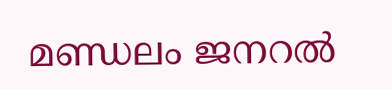മണ്ഡലം ജനറല്‍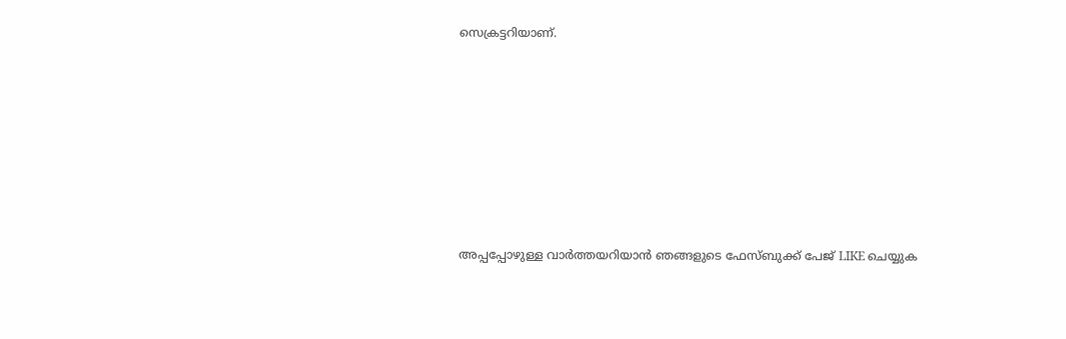സെക്രട്ടറിയാണ്.







അപ്പപ്പോഴുള്ള വാര്‍ത്തയറിയാന്‍ ഞങ്ങളുടെ ഫേസ്‌ബുക്ക്‌ പേജ് LIKE ചെയ്യുക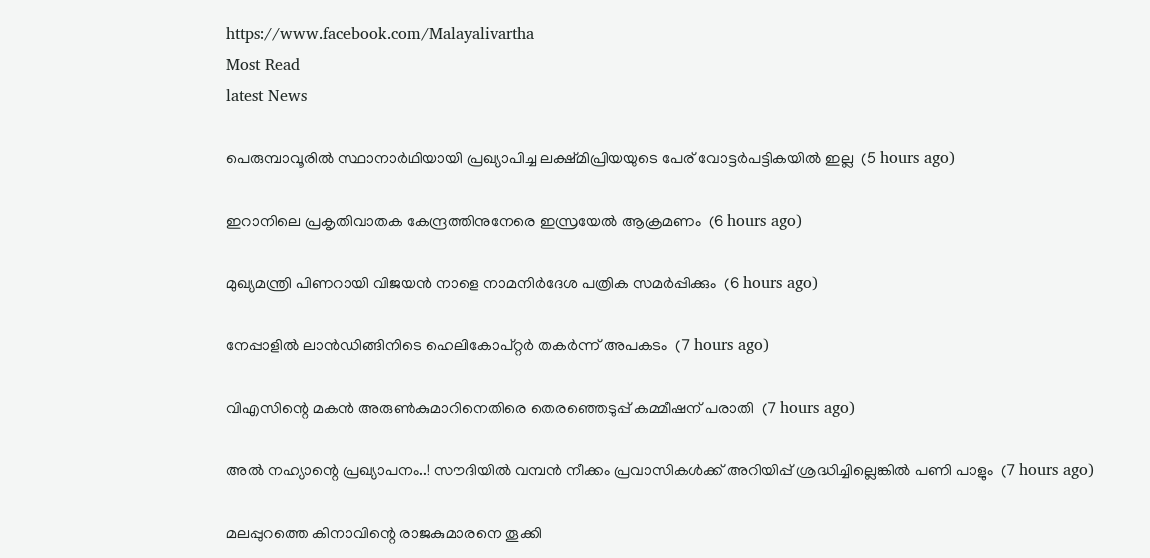https://www.facebook.com/Malayalivartha
Most Read
latest News

പെരുമ്പാവൂരില്‍ സ്ഥാനാര്‍ഥിയായി പ്രഖ്യാപിച്ച ലക്ഷ്മിപ്രിയയുടെ പേര് വോട്ടര്‍പട്ടികയില്‍ ഇല്ല  (5 hours ago)

ഇറാനിലെ പ്രകൃതിവാതക കേന്ദ്രത്തിനുനേരെ ഇസ്രയേല്‍ ആക്രമണം  (6 hours ago)

മുഖ്യമന്ത്രി പിണറായി വിജയന്‍ നാളെ നാമനിര്‍ദേശ പത്രിക സമര്‍പ്പിക്കും  (6 hours ago)

നേപ്പാളില്‍ ലാന്‍ഡിങ്ങിനിടെ ഹെലികോപ്റ്റര്‍ തകര്‍ന്ന് അപകടം  (7 hours ago)

വിഎസിന്റെ മകന്‍ അരുണ്‍കുമാറിനെതിരെ തെരഞ്ഞെടുപ്പ് കമ്മീഷന് പരാതി  (7 hours ago)

അൽ നഹ്യാന്റെ പ്രഖ്യാപനം..! സൗദിയിൽ വമ്പൻ നീക്കം പ്രവാസികൾക്ക് അറിയിപ്പ് ശ്രദ്ധിച്ചില്ലെങ്കിൽ പണി പാളും  (7 hours ago)

മലപ്പുറത്തെ കിനാവിന്റെ രാജകുമാരനെ തൂക്കി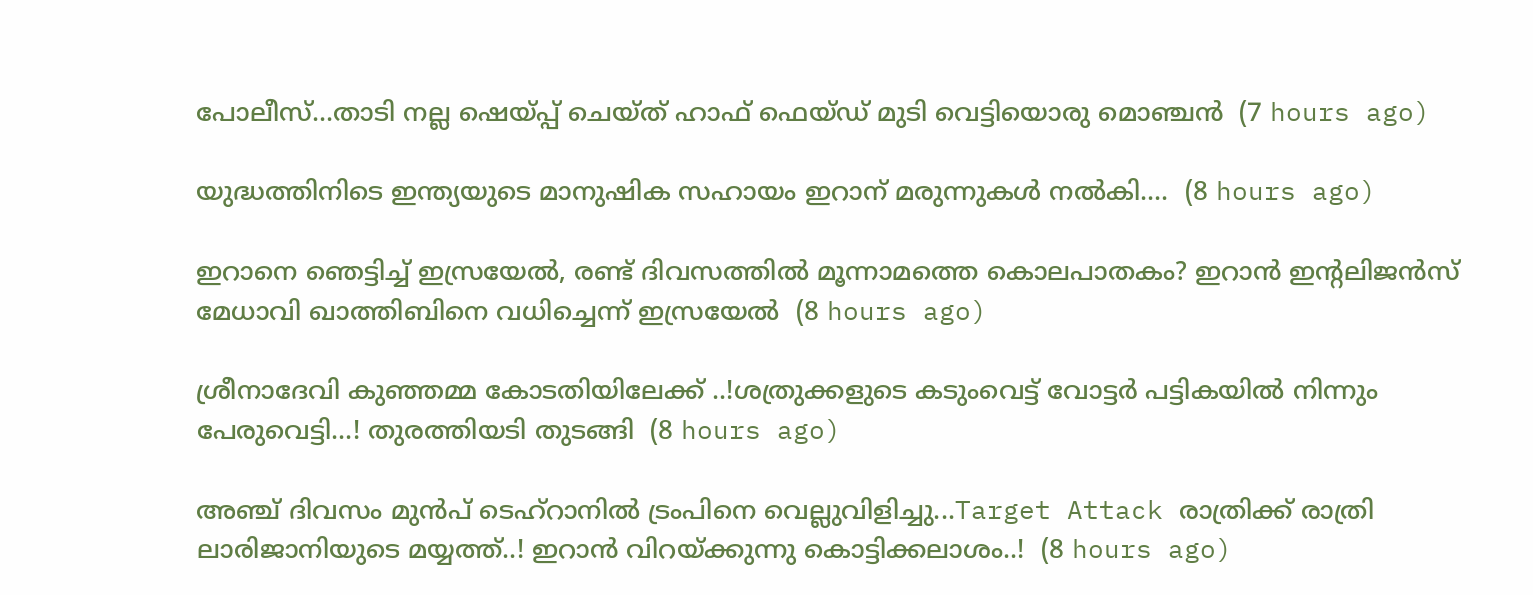പോലീസ്...താടി നല്ല ഷെയ്പ്പ് ചെയ്ത് ഹാഫ് ഫെയ്‌ഡ്‌ മുടി വെട്ടിയൊരു മൊഞ്ചൻ  (7 hours ago)

യുദ്ധത്തിനിടെ ഇന്ത്യയുടെ മാനുഷിക സഹായം ഇറാന് മരുന്നുകൾ നൽകി....  (8 hours ago)

ഇറാനെ ഞെട്ടിച്ച് ഇസ്രയേൽ, രണ്ട് ദിവസത്തിൽ മൂന്നാമത്തെ കൊലപാതകം? ഇറാൻ ഇന്റലിജൻസ് മേധാവി ഖാത്തിബിനെ വധിച്ചെന്ന് ഇസ്രയേൽ  (8 hours ago)

ശ്രീനാദേവി കുഞ്ഞമ്മ കോടതിയിലേക്ക് ..!ശത്രുക്കളുടെ കടുംവെട്ട് വോട്ടര്‍ പട്ടികയില്‍ നിന്നും പേരുവെട്ടി...! തുരത്തിയടി തുടങ്ങി  (8 hours ago)

അഞ്ച് ദിവസം മുൻപ് ടെഹ്‌റാനിൽ ട്രംപിനെ വെല്ലുവിളിച്ചു...Target Attack രാത്രിക്ക് രാത്രി ലാരിജാനിയുടെ മയ്യത്ത്..! ഇറാൻ വിറയ്ക്കുന്നു കൊട്ടിക്കലാശം..!  (8 hours ago)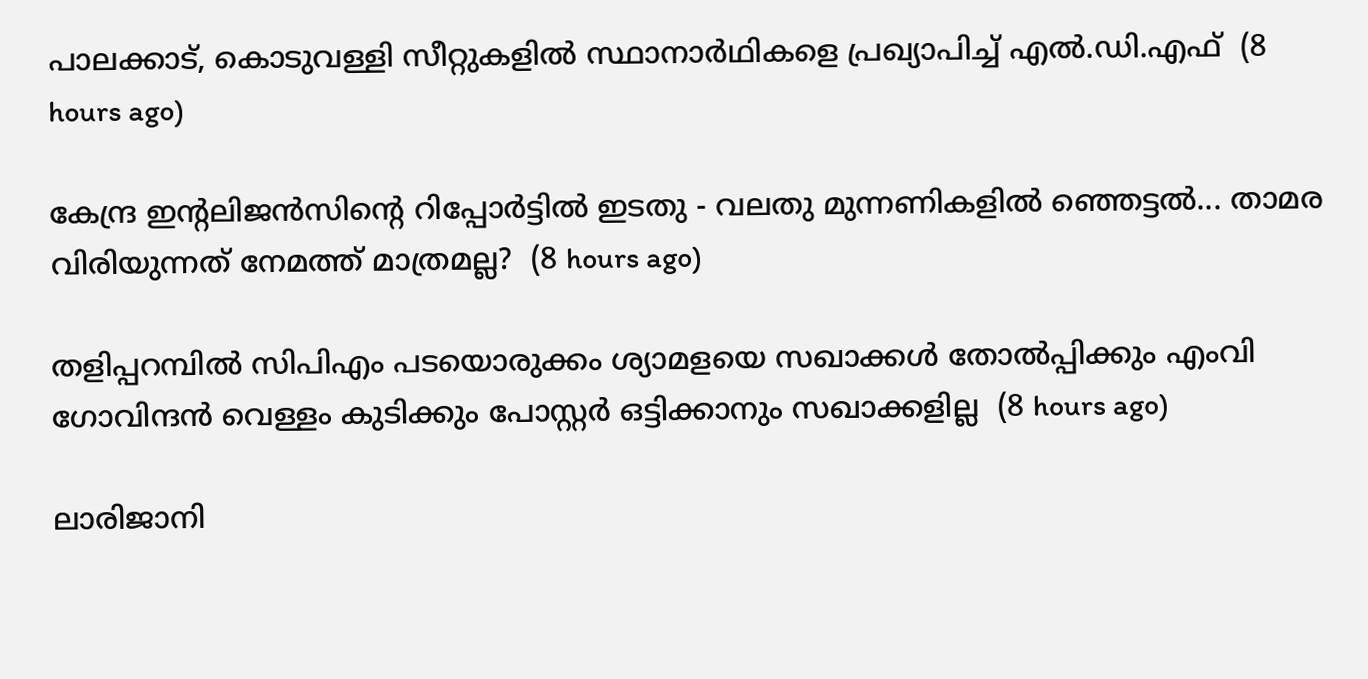പാലക്കാട്, കൊടുവള്ളി സീറ്റുകളില്‍ സ്ഥാനാര്‍ഥികളെ പ്രഖ്യാപിച്ച് എല്‍.ഡി.എഫ്  (8 hours ago)

കേന്ദ്ര ഇന്റലിജൻസിന്റെ റിപ്പോർട്ടിൽ ഇടതു - വലതു മുന്നണികളിൽ ഞ്ഞെട്ടൽ... താമര വിരിയുന്നത് നേമത്ത് മാത്രമല്ല?  (8 hours ago)

തളിപ്പറമ്പില്‍ സിപിഎം പടയൊരുക്കം ശ്യാമളയെ സഖാക്കള്‍ തോല്‍പ്പിക്കും എംവി ഗോവിന്ദന്‍ വെള്ളം കുടിക്കും പോസ്റ്റര്‍ ഒട്ടിക്കാനും സഖാക്കളില്ല  (8 hours ago)

ലാരിജാനി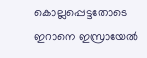കൊല്ലപ്പെട്ടതോടെ ഇറാനെ ഇസ്രായേല്‍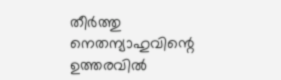തീര്‍ത്തു നെതന്യാഹുവിന്റെ ഉത്തരവില്‍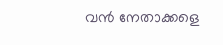വന്‍ നേതാക്കളെ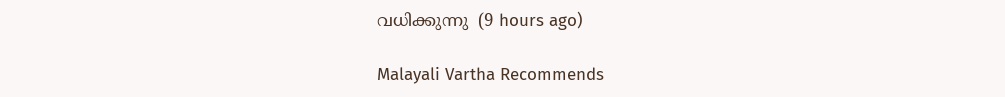വധിക്കുന്നു  (9 hours ago)

Malayali Vartha Recommends